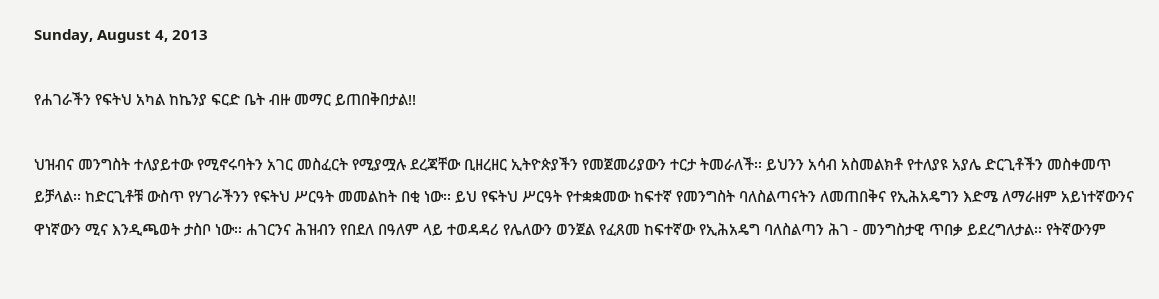Sunday, August 4, 2013

የሐገራችን የፍትህ አካል ከኬንያ ፍርድ ቤት ብዙ መማር ይጠበቅበታል!!

ህዝብና መንግስት ተለያይተው የሚኖሩባትን አገር መስፈርት የሚያሟሉ ደረጃቸው ቢዘረዘር ኢትዮጵያችን የመጀመሪያውን ተርታ ትመራለች፡፡ ይህንን አሳብ አስመልክቶ የተለያዩ አያሌ ድርጊቶችን መስቀመጥ ይቻላል፡፡ ከድርጊቶቹ ውስጥ የሃገራችንን የፍትህ ሥርዓት መመልከት በቂ ነው፡፡ ይህ የፍትህ ሥርዓት የተቋቋመው ከፍተኛ የመንግስት ባለስልጣናትን ለመጠበቅና የኢሕአዴግን እድሜ ለማራዘም አይነተኛውንና ዋነኛውን ሚና እንዲጫወት ታስቦ ነው፡፡ ሐገርንና ሕዝብን የበደለ በዓለም ላይ ተወዳዳሪ የሌለውን ወንጀል የፈጸመ ከፍተኛው የኢሕአዴግ ባለስልጣን ሕገ - መንግስታዊ ጥበቃ ይደረግለታል፡፡ የትኛውንም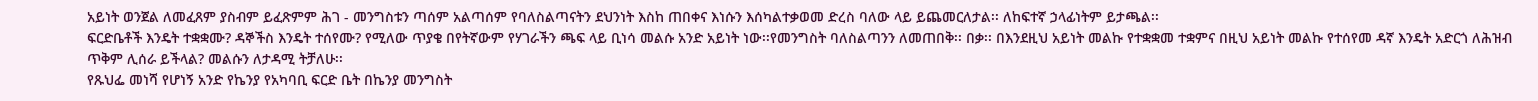አይነት ወንጀል ለመፈጸም ያስብም ይፈጽምም ሕገ - መንግስቱን ጣሰም አልጣሰም የባለስልጣናትን ደህንነት እስከ ጠበቀና እነሱን እሰካልተቃወመ ድረስ ባለው ላይ ይጨመርለታል፡፡ ለከፍተኛ ኃላፊነትም ይታጫል፡፡
ፍርድቤቶች እንዴት ተቋቋሙ? ዳኞችስ እንዴት ተሰየሙ? የሚለው ጥያቄ በየትኛውም የሃገራችን ጫፍ ላይ ቢነሳ መልሱ አንድ አይነት ነው፡፡የመንግስት ባለስልጣንን ለመጠበቅ፡፡ በቃ፡፡ በእንደዚህ አይነት መልኩ የተቋቋመ ተቋምና በዚህ አይነት መልኩ የተሰየመ ዳኛ እንዴት አድርጎ ለሕዝብ ጥቅም ሊሰራ ይችላል? መልሱን ለታዳሚ ትቻለሁ፡፡
የጹህፌ መነሻ የሆነኝ አንድ የኬንያ የአካባቢ ፍርድ ቤት በኬንያ መንግስት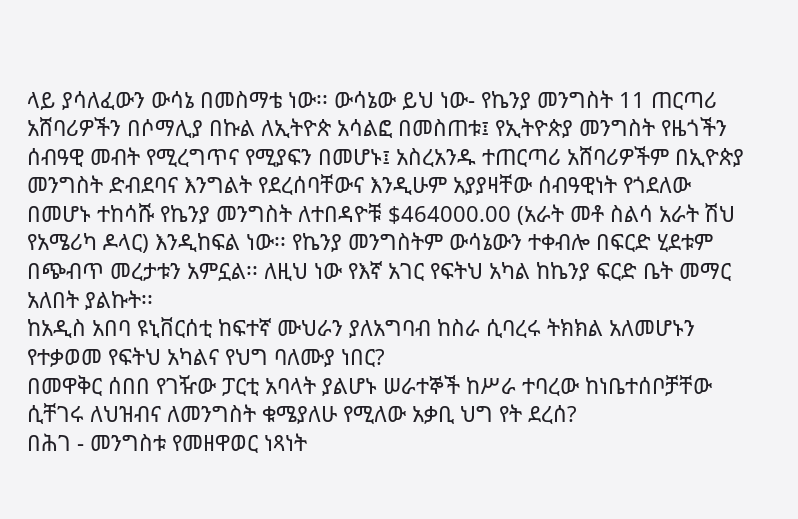ላይ ያሳለፈውን ውሳኔ በመስማቴ ነው፡፡ ውሳኔው ይህ ነው- የኬንያ መንግስት 11 ጠርጣሪ አሸባሪዎችን በሶማሊያ በኩል ለኢትዮጵ አሳልፎ በመስጠቱ፤ የኢትዮጵያ መንግስት የዜጎችን ሰብዓዊ መብት የሚረግጥና የሚያፍን በመሆኑ፤ አስረአንዱ ተጠርጣሪ አሸባሪዎችም በኢዮጵያ መንግስት ድብደባና እንግልት የደረሰባቸውና እንዲሁም አያያዛቸው ሰብዓዊነት የጎደለው በመሆኑ ተከሳሹ የኬንያ መንግስት ለተበዳዮቹ $464000.00 (አራት መቶ ስልሳ አራት ሽህ የአሜሪካ ዶላር) እንዲከፍል ነው፡፡ የኬንያ መንግስትም ውሳኔውን ተቀብሎ በፍርድ ሂደቱም በጭብጥ መረታቱን አምኗል፡፡ ለዚህ ነው የእኛ አገር የፍትህ አካል ከኬንያ ፍርድ ቤት መማር አለበት ያልኩት፡፡
ከአዲስ አበባ ዩኒቨርሰቲ ከፍተኛ ሙህራን ያለአግባብ ከስራ ሲባረሩ ትክክል አለመሆኑን የተቃወመ የፍትህ አካልና የህግ ባለሙያ ነበር?
በመዋቅር ሰበበ የገዥው ፓርቲ አባላት ያልሆኑ ሠራተኞች ከሥራ ተባረው ከነቤተሰቦቻቸው ሲቸገሩ ለህዝብና ለመንግስት ቁሜያለሁ የሚለው አቃቢ ህግ የት ደረሰ?
በሕገ - መንግስቱ የመዘዋወር ነጻነት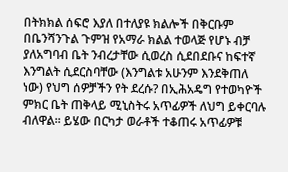በትክክል ሰፍሮ እያለ በተለያዩ ክልሎች በቅርቡም በቤንሻንጉል ጉምዝ የአማራ ክልል ተወላጅ የሆኑ ብቻ ያለአግባብ ቤት ንብረታቸው ሲወረስ ሲደበደቡና ከፍተኛ እንግልት ሲደርስባቸው (እንግልቱ አሁንም እንደቅጠለ ነው) የህግ ሰዎቻችን የት ደረሱ? በኢሕአዴግ የተወካዮች ምክር ቤት ጠቅላይ ሚኒስትሩ አጥፊዎች ለህግ ይቀርባሉ ብለዋል፡፡ ይሄው በርካታ ወራቶች ተቆጠሩ አጥፊዎቹ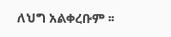ለህግ አልቀረቡም ፡፡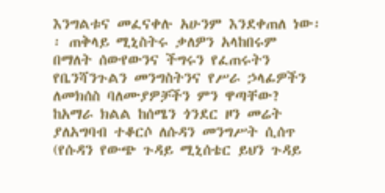እንግልቱና መፈናቀሉ አሁንም እንደቀጠለ ነው፡፡ ጠቅላይ ሚኒስትሩ ቃለዎን አላከበሩም በማለት ሰውየውንና ችግሩን የፈጠሩትን የቤንሻንጉልን መንግስትንና የሥራ ኃላፊዎችን ለመክሰስ ባለሙያዎቻችን ምን ዋጣቸው?
ከአማራ ክልል ከሰሜን ጎንደር ዞን መሬት ያለአግባብ ተቆርሶ ለሱዳን መንግሥት ሲሰጥ (የሱዳን የውጭ ጉዳይ ሚኒሰቴር ይህን ጉዳይ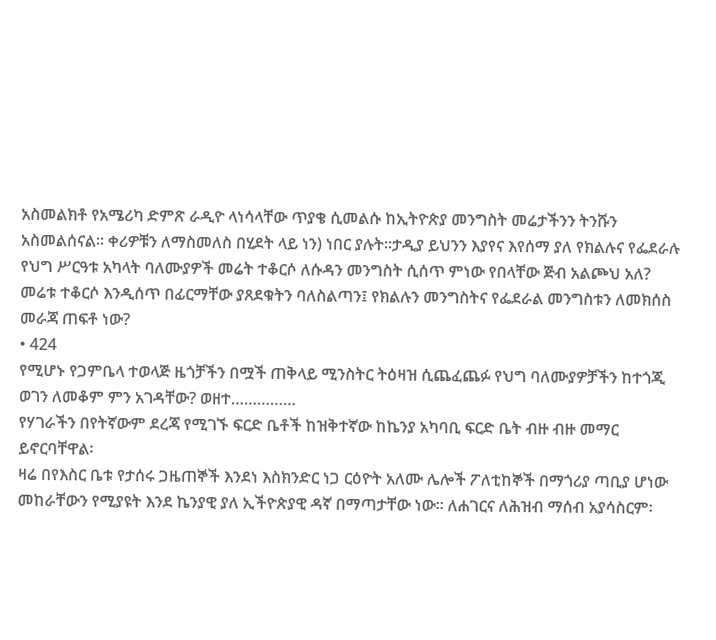አስመልክቶ የአሜሪካ ድምጽ ራዲዮ ላነሳላቸው ጥያቄ ሲመልሱ ከኢትዮጵያ መንግስት መሬታችንን ትንሹን አስመልሰናል፡፡ ቀሪዎቹን ለማስመለስ በሂደት ላይ ነን) ነበር ያሉት፡፡ታዲያ ይህንን እያየና እየሰማ ያለ የክልሉና የፌደራሉ የህግ ሥርዓቱ አካላት ባለሙያዎች መሬት ተቆርሶ ለሱዳን መንግስት ሲሰጥ ምነው የበላቸው ጅብ አልጮህ አለ? መሬቱ ተቆርሶ እንዲሰጥ በፊርማቸው ያጸደቁትን ባለስልጣን፤ የክልሉን መንግስትና የፌደራል መንግስቱን ለመክሰስ መራጃ ጠፍቶ ነው?
• 424
የሚሆኑ የጋምቤላ ተወላጅ ዜጎቻችን በሟች ጠቅላይ ሚንስትር ትዕዛዝ ሲጨፈጨፉ የህግ ባለሙያዎቻችን ከተጎጂ ወገን ለመቆም ምን አገዳቸው? ወዘተ……………
የሃገራችን በየትኛውም ደረጃ የሚገኙ ፍርድ ቤቶች ከዝቅተኛው ከኬንያ አካባቢ ፍርድ ቤት ብዙ ብዙ መማር ይኖርባቸዋል፡
ዛሬ በየእስር ቤቱ የታሰሩ ጋዜጠኞች እንደነ እስክንድር ነጋ ርዕዮት አለሙ ሌሎች ፖለቲከኞች በማጎሪያ ጣቢያ ሆነው መከራቸውን የሚያዩት እንደ ኬንያዊ ያለ ኢችዮጵያዊ ዳኛ በማጣታቸው ነው፡፡ ለሐገርና ለሕዝብ ማሰብ አያሳስርም፡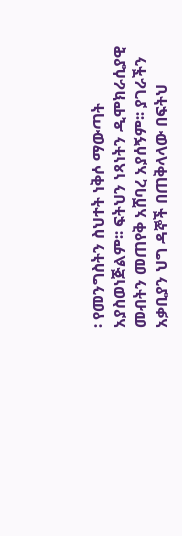፡ የመንግስትን ስህተት ነቅሶ ማውጣት አያስወነጅልም፡፡ ፍትህን ነጻነትን ዲሞክራሲያዊ መብትን መጠየቅ አሸባረ አያሰኝም፡፡ ያገራችን አቃቢያን ህግ ዳኞች በጠቅላላው በፍትህ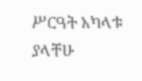ሥርዓት አካላቱ ያላቸሁ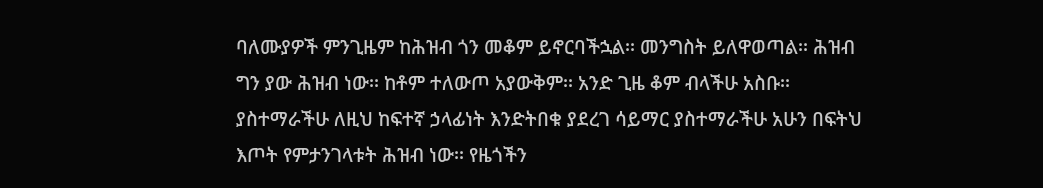ባለሙያዎች ምንጊዜም ከሕዝብ ጎን መቆም ይኖርባችኋል፡፡ መንግስት ይለዋወጣል፡፡ ሕዝብ ግን ያው ሕዝብ ነው፡፡ ከቶም ተለውጦ አያውቅም፡፡ አንድ ጊዜ ቆም ብላችሁ አስቡ፡፡ ያስተማራችሁ ለዚህ ከፍተኛ ኃላፊነት እንድትበቁ ያደረገ ሳይማር ያስተማራችሁ አሁን በፍትህ እጦት የምታንገላቱት ሕዝብ ነው፡፡ የዜጎችን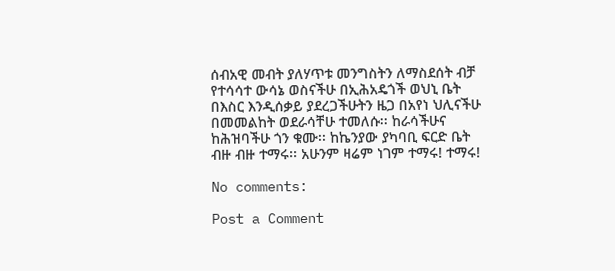ሰብአዊ መብት ያለሃጥቱ መንግስትን ለማስደሰት ብቻ የተሳሳተ ውሳኔ ወስናችሁ በኢሕአዴጎች ወህኒ ቤት በእስር እንዲሰቃይ ያደረጋችሁትን ዜጋ በአየነ ህሊናችሁ በመመልከት ወደራሳቸሁ ተመለሱ፡፡ ከራሳችሁና ከሕዝባችሁ ጎን ቁሙ፡፡ ከኬንያው ያካባቢ ፍርድ ቤት ብዙ ብዙ ተማሩ፡፡ አሁንም ዛሬም ነገም ተማሩ! ተማሩ!

No comments:

Post a Comment